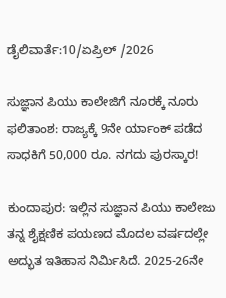ಡೈಲಿವಾರ್ತೆ:10/ಏಪ್ರಿಲ್ /2026

ಸುಜ್ಞಾನ ಪಿಯು ಕಾಲೇಜಿಗೆ ನೂರಕ್ಕೆ ನೂರು ಫಲಿತಾಂಶ: ರಾಜ್ಯಕ್ಕೆ 9ನೇ ರ್ಯಾಂಕ್ ಪಡೆದ ಸಾಧಕಿಗೆ 50,000 ರೂ. ನಗದು ಪುರಸ್ಕಾರ!

ಕುಂದಾಪುರ: ಇಲ್ಲಿನ ಸುಜ್ಞಾನ ಪಿಯು ಕಾಲೇಜು ತನ್ನ ಶೈಕ್ಷಣಿಕ ಪಯಣದ ಮೊದಲ ವರ್ಷದಲ್ಲೇ ಅದ್ಭುತ ಇತಿಹಾಸ ನಿರ್ಮಿಸಿದೆ. 2025-26ನೇ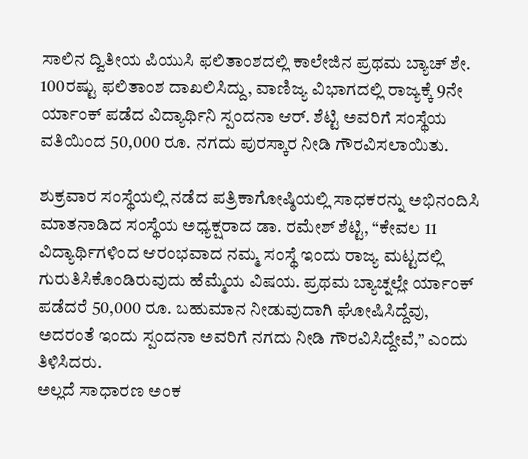ಸಾಲಿನ ದ್ವಿತೀಯ ಪಿಯುಸಿ ಫಲಿತಾಂಶದಲ್ಲಿ ಕಾಲೇಜಿನ ಪ್ರಥಮ ಬ್ಯಾಚ್ ಶೇ. 100ರಷ್ಟು ಫಲಿತಾಂಶ ದಾಖಲಿಸಿದ್ದು, ವಾಣಿಜ್ಯ ವಿಭಾಗದಲ್ಲಿ ರಾಜ್ಯಕ್ಕೆ 9ನೇ ರ್ಯಾಂಕ್ ಪಡೆದ ವಿದ್ಯಾರ್ಥಿನಿ ಸ್ಪಂದನಾ ಆರ್. ಶೆಟ್ಟಿ ಅವರಿಗೆ ಸಂಸ್ಥೆಯ ವತಿಯಿಂದ 50,000 ರೂ. ನಗದು ಪುರಸ್ಕಾರ ನೀಡಿ ಗೌರವಿಸಲಾಯಿತು.

ಶುಕ್ರವಾರ ಸಂಸ್ಥೆಯಲ್ಲಿ ನಡೆದ ಪತ್ರಿಕಾಗೋಷ್ಠಿಯಲ್ಲಿ ಸಾಧಕರನ್ನು ಅಭಿನಂದಿಸಿ ಮಾತನಾಡಿದ ಸಂಸ್ಥೆಯ ಅಧ್ಯಕ್ಷರಾದ ಡಾ. ರಮೇಶ್ ಶೆಟ್ಟಿ, “ಕೇವಲ 11 ವಿದ್ಯಾರ್ಥಿಗಳಿಂದ ಆರಂಭವಾದ ನಮ್ಮ ಸಂಸ್ಥೆ ಇಂದು ರಾಜ್ಯ ಮಟ್ಟದಲ್ಲಿ ಗುರುತಿಸಿಕೊಂಡಿರುವುದು ಹೆಮ್ಮೆಯ ವಿಷಯ. ಪ್ರಥಮ ಬ್ಯಾಚ್ನಲ್ಲೇ ರ್ಯಾಂಕ್ ಪಡೆದರೆ 50,000 ರೂ. ಬಹುಮಾನ ನೀಡುವುದಾಗಿ ಘೋಷಿಸಿದ್ದೆವು, ಅದರಂತೆ ಇಂದು ಸ್ಪಂದನಾ ಅವರಿಗೆ ನಗದು ನೀಡಿ ಗೌರವಿಸಿದ್ದೇವೆ,” ಎಂದು ತಿಳಿಸಿದರು.
ಅಲ್ಲದೆ ಸಾಧಾರಣ ಅಂಕ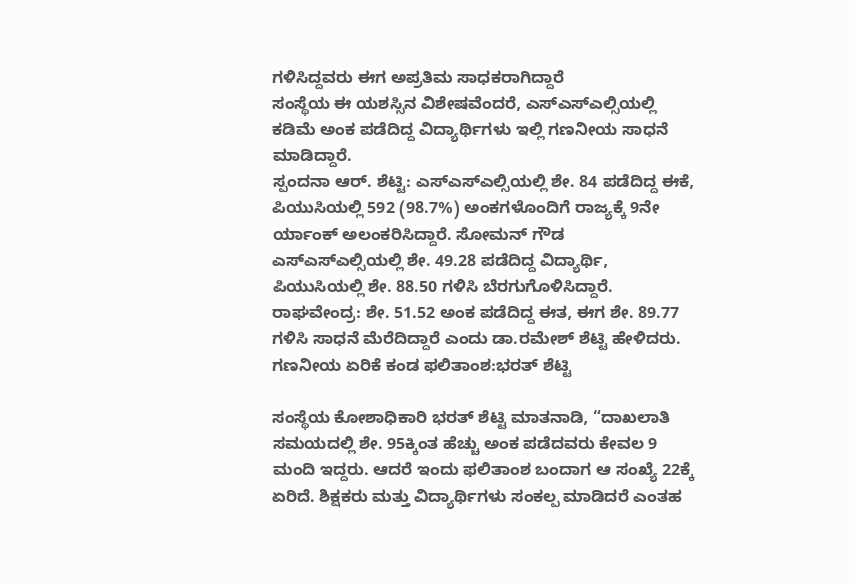ಗಳಿಸಿದ್ದವರು ಈಗ ಅಪ್ರತಿಮ ಸಾಧಕರಾಗಿದ್ದಾರೆ
ಸಂಸ್ಥೆಯ ಈ ಯಶಸ್ಸಿನ ವಿಶೇಷವೆಂದರೆ, ಎಸ್ಎಸ್ಎಲ್ಸಿಯಲ್ಲಿ ಕಡಿಮೆ ಅಂಕ ಪಡೆದಿದ್ದ ವಿದ್ಯಾರ್ಥಿಗಳು ಇಲ್ಲಿ ಗಣನೀಯ ಸಾಧನೆ ಮಾಡಿದ್ದಾರೆ.
ಸ್ಪಂದನಾ ಆರ್. ಶೆಟ್ಟಿ: ಎಸ್ಎಸ್ಎಲ್ಸಿಯಲ್ಲಿ ಶೇ. 84 ಪಡೆದಿದ್ದ ಈಕೆ, ಪಿಯುಸಿಯಲ್ಲಿ 592 (98.7%) ಅಂಕಗಳೊಂದಿಗೆ ರಾಜ್ಯಕ್ಕೆ 9ನೇ ರ್ಯಾಂಕ್ ಅಲಂಕರಿಸಿದ್ದಾರೆ. ಸೋಮನ್ ಗೌಡ ಎಸ್ಎಸ್ಎಲ್ಸಿಯಲ್ಲಿ ಶೇ. 49.28 ಪಡೆದಿದ್ದ ವಿದ್ಯಾರ್ಥಿ, ಪಿಯುಸಿಯಲ್ಲಿ ಶೇ. 88.50 ಗಳಿಸಿ ಬೆರಗುಗೊಳಿಸಿದ್ದಾರೆ.
ರಾಘವೇಂದ್ರ: ಶೇ. 51.52 ಅಂಕ ಪಡೆದಿದ್ದ ಈತ, ಈಗ ಶೇ. 89.77 ಗಳಿಸಿ ಸಾಧನೆ ಮೆರೆದಿದ್ದಾರೆ ಎಂದು ಡಾ.ರಮೇಶ್ ಶೆಟ್ಟಿ ಹೇಳಿದರು.
ಗಣನೀಯ ಏರಿಕೆ ಕಂಡ ಫಲಿತಾಂಶ:ಭರತ್ ಶೆಟ್ಟಿ

ಸಂಸ್ಥೆಯ ಕೋಶಾಧಿಕಾರಿ ಭರತ್ ಶೆಟ್ಟಿ ಮಾತನಾಡಿ, “ದಾಖಲಾತಿ ಸಮಯದಲ್ಲಿ ಶೇ. 95ಕ್ಕಿಂತ ಹೆಚ್ಚು ಅಂಕ ಪಡೆದವರು ಕೇವಲ 9 ಮಂದಿ ಇದ್ದರು. ಆದರೆ ಇಂದು ಫಲಿತಾಂಶ ಬಂದಾಗ ಆ ಸಂಖ್ಯೆ 22ಕ್ಕೆ ಏರಿದೆ. ಶಿಕ್ಷಕರು ಮತ್ತು ವಿದ್ಯಾರ್ಥಿಗಳು ಸಂಕಲ್ಪ ಮಾಡಿದರೆ ಎಂತಹ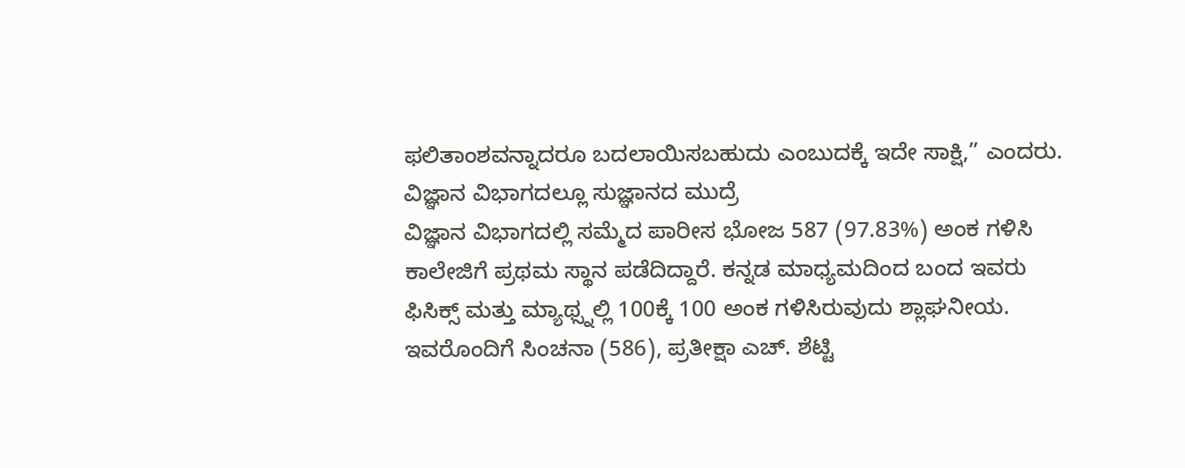ಫಲಿತಾಂಶವನ್ನಾದರೂ ಬದಲಾಯಿಸಬಹುದು ಎಂಬುದಕ್ಕೆ ಇದೇ ಸಾಕ್ಷಿ,” ಎಂದರು.
ವಿಜ್ಞಾನ ವಿಭಾಗದಲ್ಲೂ ಸುಜ್ಞಾನದ ಮುದ್ರೆ
ವಿಜ್ಞಾನ ವಿಭಾಗದಲ್ಲಿ ಸಮ್ಮೆದ ಪಾರೀಸ ಭೋಜ 587 (97.83%) ಅಂಕ ಗಳಿಸಿ ಕಾಲೇಜಿಗೆ ಪ್ರಥಮ ಸ್ಥಾನ ಪಡೆದಿದ್ದಾರೆ. ಕನ್ನಡ ಮಾಧ್ಯಮದಿಂದ ಬಂದ ಇವರು ಫಿಸಿಕ್ಸ್ ಮತ್ತು ಮ್ಯಾಥ್ಸ್ನಲ್ಲಿ 100ಕ್ಕೆ 100 ಅಂಕ ಗಳಿಸಿರುವುದು ಶ್ಲಾಘನೀಯ. ಇವರೊಂದಿಗೆ ಸಿಂಚನಾ (586), ಪ್ರತೀಕ್ಷಾ ಎಚ್. ಶೆಟ್ಟಿ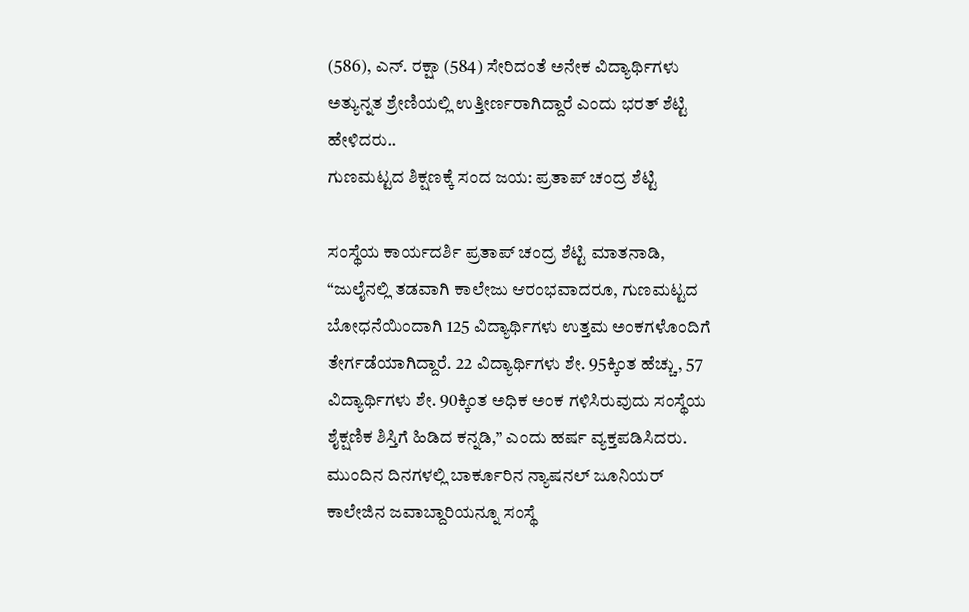(586), ಎನ್. ರಕ್ಷಾ (584) ಸೇರಿದಂತೆ ಅನೇಕ ವಿದ್ಯಾರ್ಥಿಗಳು ಅತ್ಯುನ್ನತ ಶ್ರೇಣಿಯಲ್ಲಿ ಉತ್ತೀರ್ಣರಾಗಿದ್ದಾರೆ ಎಂದು ಭರತ್ ಶೆಟ್ಟಿ ಹೇಳಿದರು..
ಗುಣಮಟ್ಟದ ಶಿಕ್ಷಣಕ್ಕೆ ಸಂದ ಜಯ: ಪ್ರತಾಪ್ ಚಂದ್ರ ಶೆಟ್ಟಿ

ಸಂಸ್ಥೆಯ ಕಾರ್ಯದರ್ಶಿ ಪ್ರತಾಪ್ ಚಂದ್ರ ಶೆಟ್ಟಿ ಮಾತನಾಡಿ, “ಜುಲೈನಲ್ಲಿ ತಡವಾಗಿ ಕಾಲೇಜು ಆರಂಭವಾದರೂ, ಗುಣಮಟ್ಟದ ಬೋಧನೆಯಿಂದಾಗಿ 125 ವಿದ್ಯಾರ್ಥಿಗಳು ಉತ್ತಮ ಅಂಕಗಳೊಂದಿಗೆ ತೇರ್ಗಡೆಯಾಗಿದ್ದಾರೆ. 22 ವಿದ್ಯಾರ್ಥಿಗಳು ಶೇ. 95ಕ್ಕಿಂತ ಹೆಚ್ಚು, 57 ವಿದ್ಯಾರ್ಥಿಗಳು ಶೇ. 90ಕ್ಕಿಂತ ಅಧಿಕ ಅಂಕ ಗಳಿಸಿರುವುದು ಸಂಸ್ಥೆಯ ಶೈಕ್ಷಣಿಕ ಶಿಸ್ತಿಗೆ ಹಿಡಿದ ಕನ್ನಡಿ,” ಎಂದು ಹರ್ಷ ವ್ಯಕ್ತಪಡಿಸಿದರು.
ಮುಂದಿನ ದಿನಗಳಲ್ಲಿ ಬಾರ್ಕೂರಿನ ನ್ಯಾಷನಲ್ ಜೂನಿಯರ್ ಕಾಲೇಜಿನ ಜವಾಬ್ದಾರಿಯನ್ನೂ ಸಂಸ್ಥೆ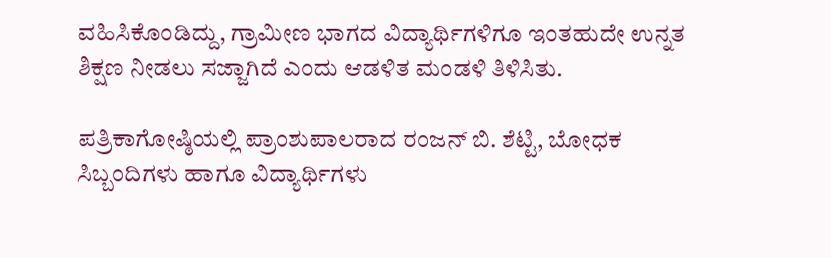ವಹಿಸಿಕೊಂಡಿದ್ದು, ಗ್ರಾಮೀಣ ಭಾಗದ ವಿದ್ಯಾರ್ಥಿಗಳಿಗೂ ಇಂತಹುದೇ ಉನ್ನತ ಶಿಕ್ಷಣ ನೀಡಲು ಸಜ್ಜಾಗಿದೆ ಎಂದು ಆಡಳಿತ ಮಂಡಳಿ ತಿಳಿಸಿತು.

ಪತ್ರಿಕಾಗೋಷ್ಠಿಯಲ್ಲಿ ಪ್ರಾಂಶುಪಾಲರಾದ ರಂಜನ್ ಬಿ. ಶೆಟ್ಟಿ, ಬೋಧಕ ಸಿಬ್ಬಂದಿಗಳು ಹಾಗೂ ವಿದ್ಯಾರ್ಥಿಗಳು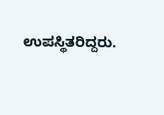ಉಪಸ್ಥಿತರಿದ್ದರು.